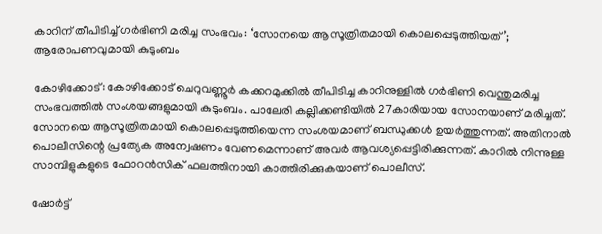കാറിന് തീപിടിച്ച് ഗര്‍ഭിണി മരിച്ച സംഭവം: ‘സോനയെ ആസൂത്രിതമായി കൊലപ്പെടുത്തിയത്’; ആരോപണവുമായി കുടുംബം

കോഴിക്കോട്: കോഴിക്കോട് ചെറുവണ്ണൂര്‍ കക്കറമുക്കില്‍ തീപിടിച്ച കാറിനുള്ളില്‍ ഗര്‍ഭിണി വെന്തുമരിച്ച സംഭവത്തില്‍ സംശയങ്ങളുമായി കുടുംബം. പാലേരി കല്ലിക്കണ്ടിയില്‍ 27കാരിയായ സോനയാണ് മരിച്ചത്. സോനയെ ആസൂത്രിതമായി കൊലപ്പെടുത്തിയെന്ന സംശയമാണ് ബന്ധുക്കള്‍ ഉയര്‍ത്തുന്നത്. അതിനാല്‍ പൊലീസിന്റെ പ്രത്യേക അന്വേഷണം വേണമെന്നാണ് അവര്‍ ആവശ്യപ്പെട്ടിരിക്കുന്നത്. കാറില്‍ നിന്നുള്ള സാമ്പിളുകളുടെ ഫോറന്‍സിക് ഫലത്തിനായി കാത്തിരിക്കുകയാണ് പൊലീസ്.

ഷോര്‍ട്ട്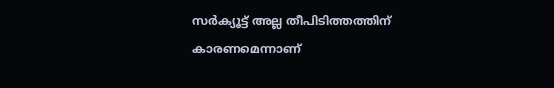സര്‍ക്യൂട്ട് അല്ല തീപിടിത്തത്തിന് കാരണമെന്നാണ്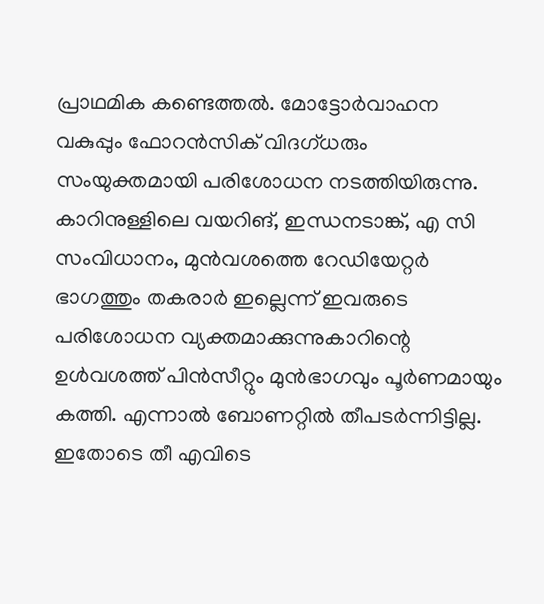പ്രാഥമിക കണ്ടെത്തല്‍. മോട്ടോര്‍വാഹന വകുപ്പും ഫോറൻസിക് വിദഗ്ധരും സംയുക്തമായി പരിശോധന നടത്തിയിരുന്നു. കാറിനുള്ളിലെ വയറിങ്, ഇന്ധനടാങ്ക്, എ സി സംവിധാനം, മുന്‍വശത്തെ റേഡിയേറ്റര്‍ ഭാഗത്തും തകരാര്‍ ഇല്ലെന്ന് ഇവരുടെ പരിശോധന വ്യക്തമാക്കുന്നുകാറിന്റെ ഉള്‍വശത്ത് പിന്‍സീറ്റും മുന്‍ഭാഗവും പൂര്‍ണമായും കത്തി. എന്നാല്‍ ബോണറ്റില്‍ തീപടര്‍ന്നിട്ടില്ല. ഇതോടെ തീ എവിടെ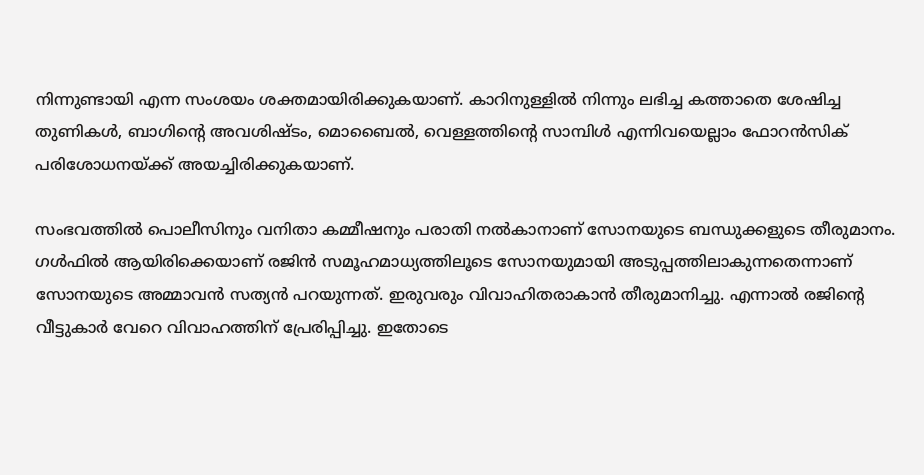നിന്നുണ്ടായി എന്ന സംശയം ശക്തമായിരിക്കുകയാണ്. കാറിനുള്ളില്‍ നിന്നും ലഭിച്ച കത്താതെ ശേഷിച്ച തുണികള്‍, ബാഗിന്റെ അവശിഷ്ടം, മൊബൈല്‍, വെള്ളത്തിന്റെ സാമ്പിള്‍ എന്നിവയെല്ലാം ഫോറന്‍സിക് പരിശോധനയ്ക്ക് അയച്ചിരിക്കുകയാണ്.

സംഭവത്തില്‍ പൊലീസിനും വനിതാ കമ്മീഷനും പരാതി നല്‍കാനാണ് സോനയുടെ ബന്ധുക്കളുടെ തീരുമാനം. ഗള്‍ഫില്‍ ആയിരിക്കെയാണ് രജിന്‍ സമൂഹമാധ്യത്തിലൂടെ സോനയുമായി അടുപ്പത്തിലാകുന്നതെന്നാണ് സോനയുടെ അമ്മാവന്‍ സത്യന്‍ പറയുന്നത്. ഇരുവരും വിവാഹിതരാകാന്‍ തീരുമാനിച്ചു. എന്നാല്‍ രജിന്റെ വീട്ടുകാര്‍ വേറെ വിവാഹത്തിന് പ്രേരിപ്പിച്ചു. ഇതോടെ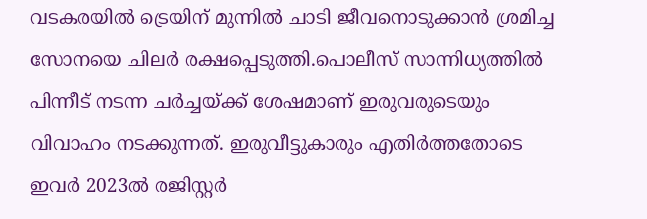വടകരയില്‍ ട്രെയിന് മുന്നില്‍ ചാടി ജീവനൊടുക്കാന്‍ ശ്രമിച്ച സോനയെ ചിലര്‍ രക്ഷപ്പെടുത്തി.പൊലീസ് സാന്നിധ്യത്തില്‍ പിന്നീട് നടന്ന ചര്‍ച്ചയ്ക്ക് ശേഷമാണ് ഇരുവരുടെയും വിവാഹം നടക്കുന്നത്. ഇരുവീട്ടുകാരും എതിര്‍ത്തതോടെ ഇവര്‍ 2023ല്‍ രജിസ്റ്റര്‍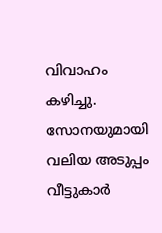വിവാഹം കഴിച്ചു. സോനയുമായി വലിയ അടുപ്പം വീട്ടുകാര്‍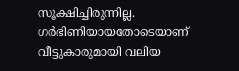സൂക്ഷിച്ചിരുന്നില്ല. ഗര്‍ഭിണിയായതോടെയാണ് വീട്ടുകാരുമായി വലിയ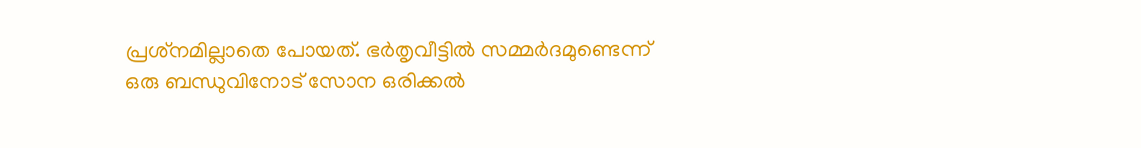പ്രശ്‌നമില്ലാതെ പോയത്. ഭര്‍തൃവീട്ടില്‍ സമ്മര്‍ദമുണ്ടെന്ന് ഒരു ബന്ധുവിനോട് സോന ഒരിക്കല്‍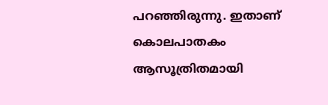പറഞ്ഞിരുന്നു. ഇതാണ് കൊലപാതകം ആസൂത്രിതമായി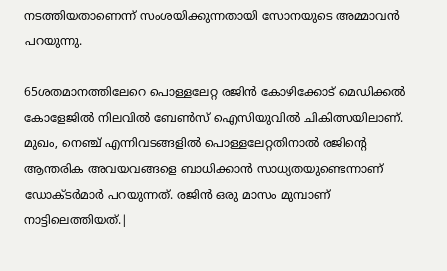നടത്തിയതാണെന്ന് സംശയിക്കുന്നതായി സോനയുടെ അമ്മാവന്‍ പറയുന്നു.

65ശതമാനത്തിലേറെ പൊള്ളലേറ്റ രജിന്‍ കോഴിക്കോട് മെഡിക്കല്‍ കോളേജില്‍ നിലവില്‍ ബേണ്‍സ് ഐസിയുവില്‍ ചികിത്സയിലാണ്. മുഖം, നെഞ്ച് എന്നിവടങ്ങളില്‍ പൊള്ളലേറ്റതിനാല്‍ രജിന്റെ ആന്തരിക അവയവങ്ങളെ ബാധിക്കാന്‍ സാധ്യതയുണ്ടെന്നാണ് ഡോക്ടര്‍മാര്‍ പറയുന്നത്. രജിന്‍ ഒരു മാസം മുമ്പാണ് നാട്ടിലെത്തിയത്.|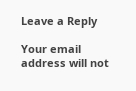Leave a Reply

Your email address will not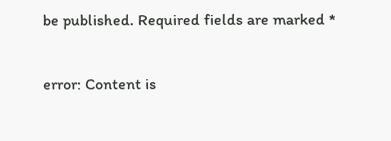be published. Required fields are marked *

error: Content is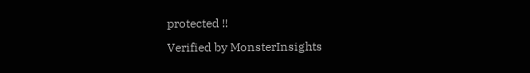protected !!
Verified by MonsterInsights